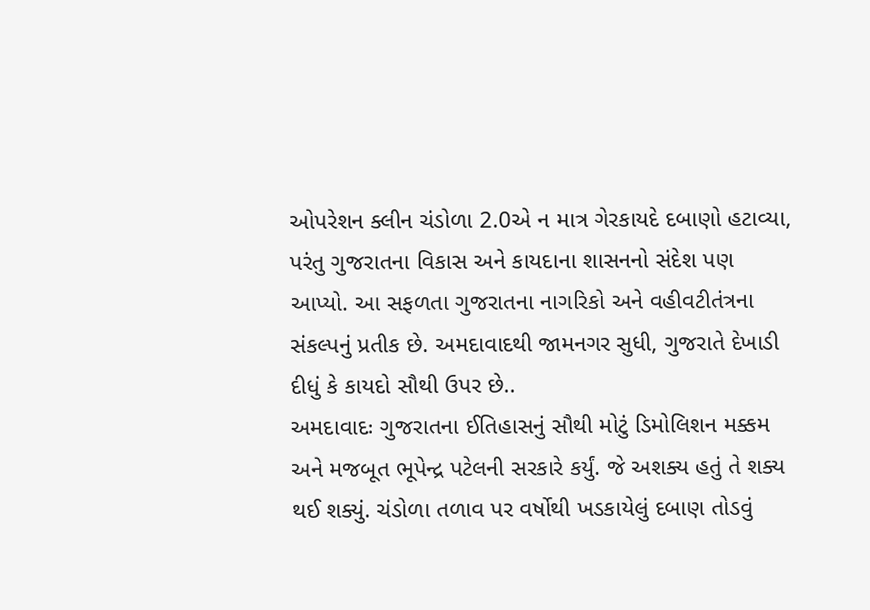ઓપરેશન ક્લીન ચંડોળા 2.0એ ન માત્ર ગેરકાયદે દબાણો હટાવ્યા, પરંતુ ગુજરાતના વિકાસ અને કાયદાના શાસનનો સંદેશ પણ આપ્યો. આ સફળતા ગુજરાતના નાગરિકો અને વહીવટીતંત્રના સંકલ્પનું પ્રતીક છે. અમદાવાદથી જામનગર સુધી, ગુજરાતે દેખાડી દીધું કે કાયદો સૌથી ઉપર છે..
અમદાવાદઃ ગુજરાતના ઈતિહાસનું સૌથી મોટું ડિમોલિશન મક્કમ અને મજબૂત ભૂપેન્દ્ર પટેલની સરકારે કર્યું. જે અશક્ય હતું તે શક્ય થઈ શક્યું. ચંડોળા તળાવ પર વર્ષોથી ખડકાયેલું દબાણ તોડવું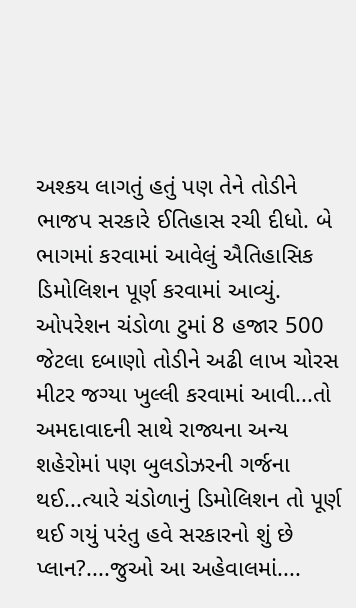અશ્કય લાગતું હતું પણ તેને તોડીને ભાજપ સરકારે ઈતિહાસ રચી દીધો. બે ભાગમાં કરવામાં આવેલું ઐતિહાસિક ડિમોલિશન પૂર્ણ કરવામાં આવ્યું. ઓપરેશન ચંડોળા ટુમાં 8 હજાર 500 જેટલા દબાણો તોડીને અઢી લાખ ચોરસ મીટર જગ્યા ખુલ્લી કરવામાં આવી...તો અમદાવાદની સાથે રાજ્યના અન્ય શહેરોમાં પણ બુલડોઝરની ગર્જના થઈ...ત્યારે ચંડોળાનું ડિમોલિશન તો પૂર્ણ થઈ ગયું પરંતુ હવે સરકારનો શું છે પ્લાન?....જુઓ આ અહેવાલમાં....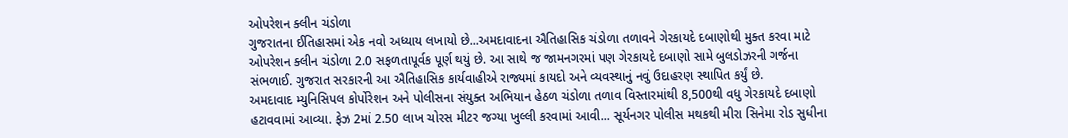ઓપરેશન ક્લીન ચંડોળા
ગુજરાતના ઈતિહાસમાં એક નવો અધ્યાય લખાયો છે...અમદાવાદના ઐતિહાસિક ચંડોળા તળાવને ગેરકાયદે દબાણોથી મુક્ત કરવા માટે ઓપરેશન ક્લીન ચંડોળા 2.0 સફળતાપૂર્વક પૂર્ણ થયું છે. આ સાથે જ જામનગરમાં પણ ગેરકાયદે દબાણો સામે બુલડોઝરની ગર્જના સંભળાઈ. ગુજરાત સરકારની આ ઐતિહાસિક કાર્યવાહીએ રાજ્યમાં કાયદો અને વ્યવસ્થાનું નવું ઉદાહરણ સ્થાપિત કર્યું છે.
અમદાવાદ મ્યુનિસિપલ કોર્પોરેશન અને પોલીસના સંયુક્ત અભિયાન હેઠળ ચંડોળા તળાવ વિસ્તારમાંથી 8,500થી વધુ ગેરકાયદે દબાણો હટાવવામાં આવ્યા. ફેઝ 2માં 2.50 લાખ ચોરસ મીટર જગ્યા ખુલ્લી કરવામાં આવી... સૂર્યનગર પોલીસ મથકથી મીરા સિનેમા રોડ સુધીના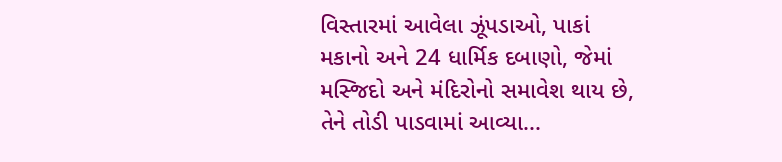વિસ્તારમાં આવેલા ઝૂંપડાઓ, પાકાં મકાનો અને 24 ધાર્મિક દબાણો, જેમાં મસ્જિદો અને મંદિરોનો સમાવેશ થાય છે, તેને તોડી પાડવામાં આવ્યા...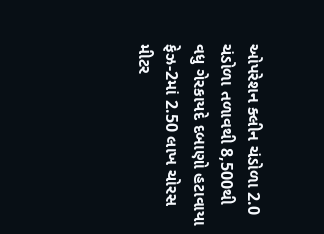ઓપરેશન ક્લીન ચંડોળા 2.0
ચંડોળા તળાવથી 8,500થી વધુ ગેરકાયદે દબાણો હટાવાયા
ફેઝ-2માં 2.50 લાખ ચોરસ મીટર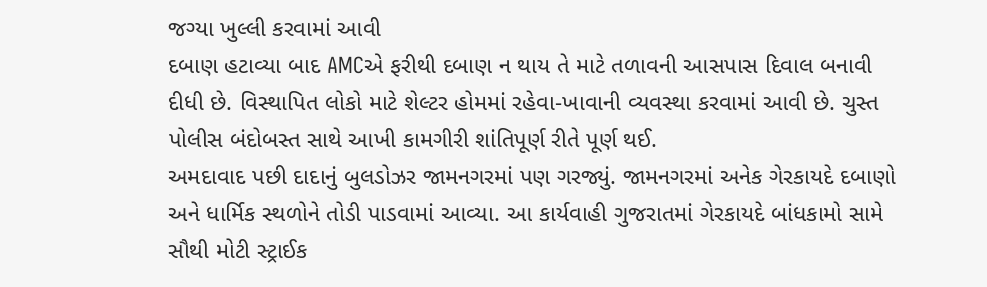જગ્યા ખુલ્લી કરવામાં આવી
દબાણ હટાવ્યા બાદ AMCએ ફરીથી દબાણ ન થાય તે માટે તળાવની આસપાસ દિવાલ બનાવી દીધી છે. વિસ્થાપિત લોકો માટે શેલ્ટર હોમમાં રહેવા-ખાવાની વ્યવસ્થા કરવામાં આવી છે. ચુસ્ત પોલીસ બંદોબસ્ત સાથે આખી કામગીરી શાંતિપૂર્ણ રીતે પૂર્ણ થઈ.
અમદાવાદ પછી દાદાનું બુલડોઝર જામનગરમાં પણ ગરજ્યું. જામનગરમાં અનેક ગેરકાયદે દબાણો અને ધાર્મિક સ્થળોને તોડી પાડવામાં આવ્યા. આ કાર્યવાહી ગુજરાતમાં ગેરકાયદે બાંધકામો સામે સૌથી મોટી સ્ટ્રાઈક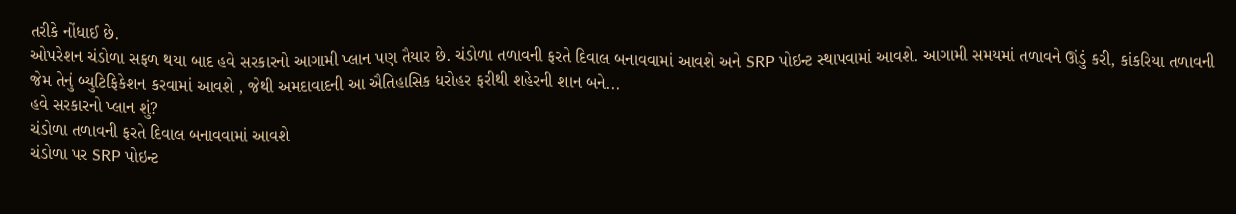તરીકે નોંધાઈ છે.
ઓપરેશન ચંડોળા સફળ થયા બાદ હવે સરકારનો આગામી પ્લાન પણ તૈયાર છે. ચંડોળા તળાવની ફરતે દિવાલ બનાવવામાં આવશે અને SRP પોઇન્ટ સ્થાપવામાં આવશે. આગામી સમયમાં તળાવને ઊંડું કરી, કાંકરિયા તળાવની જેમ તેનું બ્યુટિફિકેશન કરવામાં આવશે , જેથી અમદાવાદની આ ઐતિહાસિક ધરોહર ફરીથી શહેરની શાન બને...
હવે સરકારનો પ્લાન શું?
ચંડોળા તળાવની ફરતે દિવાલ બનાવવામાં આવશે
ચંડોળા પર SRP પોઇન્ટ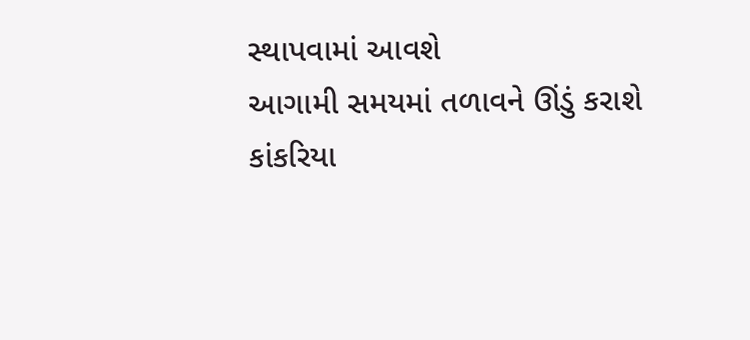સ્થાપવામાં આવશે
આગામી સમયમાં તળાવને ઊંડું કરાશે
કાંકરિયા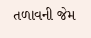તળાવની જેમ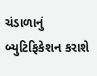ચંડાળાનું બ્યુટિફિકેશન કરાશે